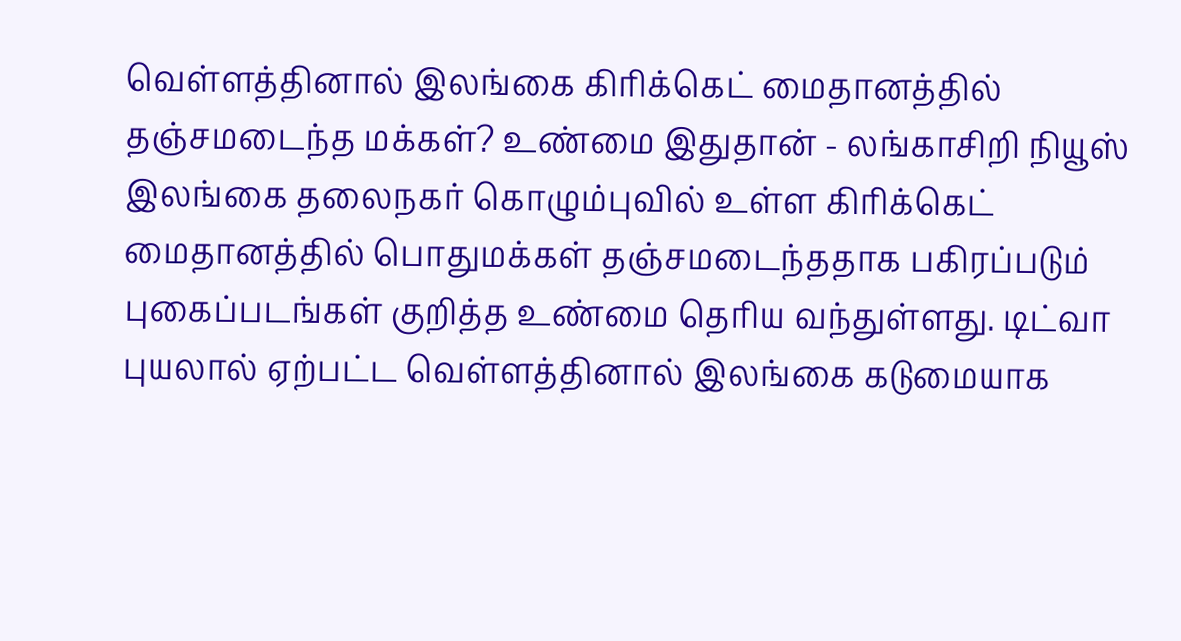வெள்ளத்தினால் இலங்கை கிரிக்கெட் மைதானத்தில் தஞ்சமடைந்த மக்கள்? உண்மை இதுதான் - லங்காசிறி நியூஸ்
இலங்கை தலைநகர் கொழும்புவில் உள்ள கிரிக்கெட் மைதானத்தில் பொதுமக்கள் தஞ்சமடைந்ததாக பகிரப்படும் புகைப்படங்கள் குறித்த உண்மை தெரிய வந்துள்ளது. டிட்வா புயலால் ஏற்பட்ட வெள்ளத்தினால் இலங்கை கடுமையாக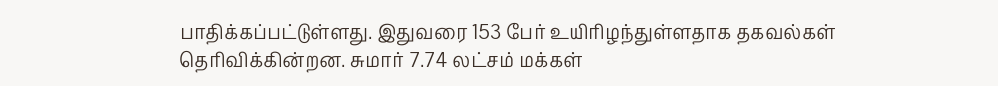பாதிக்கப்பட்டுள்ளது. இதுவரை 153 பேர் உயிரிழந்துள்ளதாக தகவல்கள் தெரிவிக்கின்றன. சுமார் 7.74 லட்சம் மக்கள்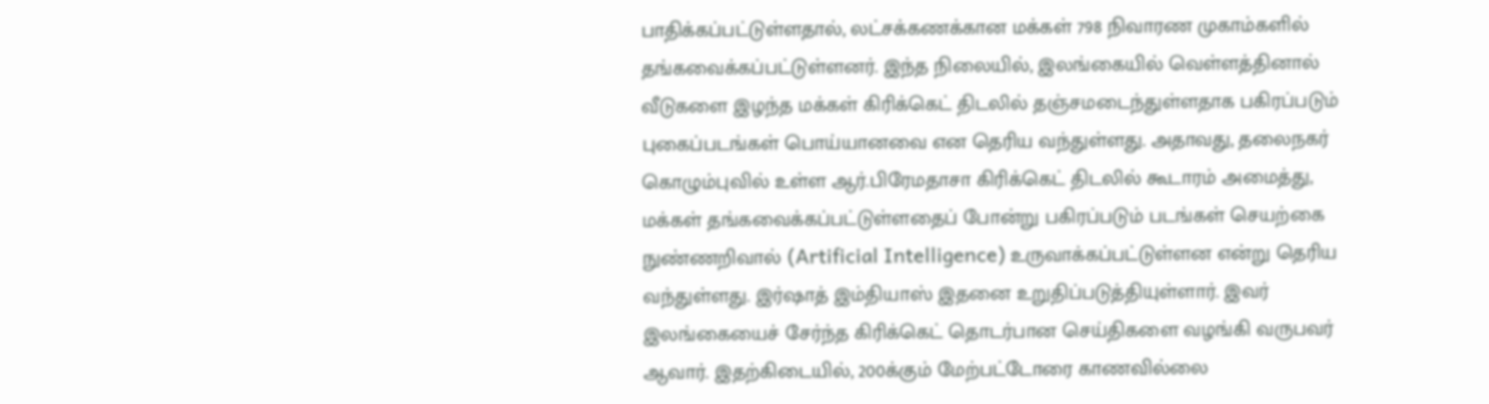பாதிக்கப்பட்டுள்ளதால், லட்சக்கணக்கான மக்கள் 798 நிவாரண முகாம்களில் தங்கவைக்கப்பட்டுள்ளனர். இந்த நிலையில், இலங்கையில் வெள்ளத்தினால் வீடுகளை இழந்த மக்கள் கிரிக்கெட் திடலில் தஞ்சமடைந்துள்ளதாக பகிரப்படும் புகைப்படங்கள் பொய்யானவை என தெரிய வந்துள்ளது. அதாவது, தலைநகர் கொழும்புவில் உள்ள ஆர்.பிரேமதாசா கிரிக்கெட் திடலில் கூடாரம் அமைத்து, மக்கள் தங்கவைக்கப்பட்டுள்ளதைப் போன்று பகிரப்படும் படங்கள் செயற்கை நுண்ணறிவால் (Artificial Intelligence) உருவாக்கப்பட்டுள்ளன என்று தெரிய வந்துள்ளது. இர்ஷாத் இம்தியாஸ் இதனை உறுதிப்படுத்தியுள்ளார். இவர் இலங்கையைச் சேர்ந்த கிரிக்கெட் தொடர்பான செய்திகளை வழங்கி வருபவர் ஆவார். இதற்கிடையில், 200க்கும் மேற்பட்டோரை காணவில்லை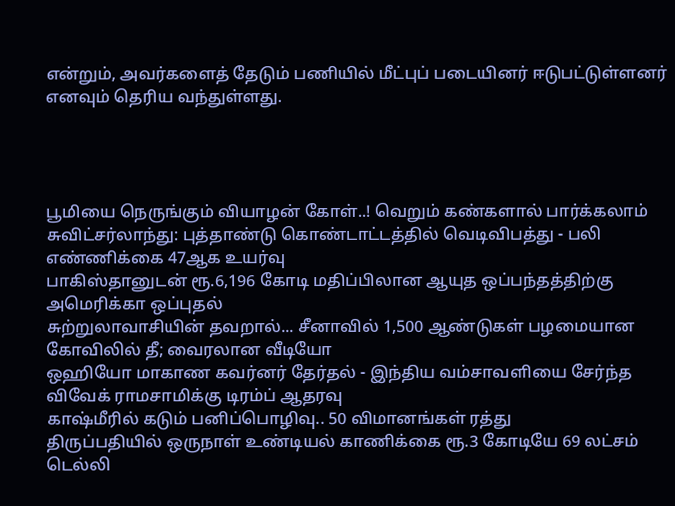என்றும், அவர்களைத் தேடும் பணியில் மீட்புப் படையினர் ஈடுபட்டுள்ளனர் எனவும் தெரிய வந்துள்ளது.




பூமியை நெருங்கும் வியாழன் கோள்..! வெறும் கண்களால் பார்க்கலாம்
சுவிட்சர்லாந்து: புத்தாண்டு கொண்டாட்டத்தில் வெடிவிபத்து - பலி எண்ணிக்கை 47ஆக உயர்வு
பாகிஸ்தானுடன் ரூ.6,196 கோடி மதிப்பிலான ஆயுத ஒப்பந்தத்திற்கு அமெரிக்கா ஒப்புதல்
சுற்றுலாவாசியின் தவறால்... சீனாவில் 1,500 ஆண்டுகள் பழமையான கோவிலில் தீ; வைரலான வீடியோ
ஒஹியோ மாகாண கவர்னர் தேர்தல் - இந்திய வம்சாவளியை சேர்ந்த விவேக் ராமசாமிக்கு டிரம்ப் ஆதரவு
காஷ்மீரில் கடும் பனிப்பொழிவு.. 50 விமானங்கள் ரத்து
திருப்பதியில் ஒருநாள் உண்டியல் காணிக்கை ரூ.3 கோடியே 69 லட்சம்
டெல்லி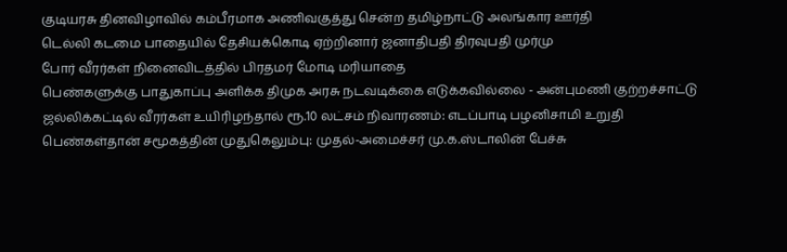குடியரசு தினவிழாவில் கம்பீரமாக அணிவகுத்து சென்ற தமிழ்நாட்டு அலங்கார ஊர்தி
டெல்லி கடமை பாதையில் தேசியக்கொடி ஏற்றினார் ஜனாதிபதி திரவுபதி முர்மு
போர் வீரர்கள் நினைவிடத்தில் பிரதமர் மோடி மரியாதை
பெண்களுக்கு பாதுகாப்பு அளிக்க திமுக அரசு நடவடிக்கை எடுக்கவில்லை - அன்புமணி குற்றச்சாட்டு
ஜல்லிக்கட்டில் வீரர்கள் உயிரிழந்தால் ரூ.10 லட்சம் நிவாரணம்: எடப்பாடி பழனிசாமி உறுதி
பெண்கள்தான் சமூகத்தின் முதுகெலும்பு: முதல்-அமைச்சர் மு.க.ஸ்டாலின் பேச்சு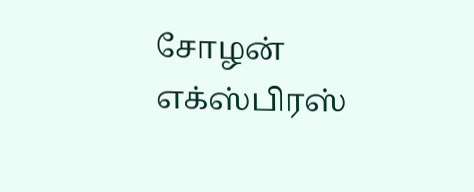சோழன் எக்ஸ்பிரஸ்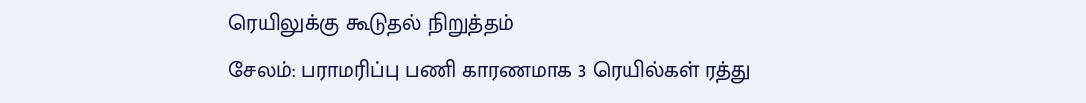ரெயிலுக்கு கூடுதல் நிறுத்தம்
சேலம்: பராமரிப்பு பணி காரணமாக 3 ரெயில்கள் ரத்து